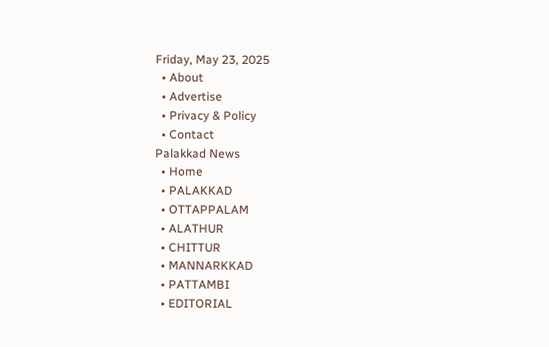Friday, May 23, 2025
  • About
  • Advertise
  • Privacy & Policy
  • Contact
Palakkad News
  • Home
  • PALAKKAD
  • OTTAPPALAM
  • ALATHUR
  • CHITTUR
  • MANNARKKAD
  • PATTAMBI
  • EDITORIAL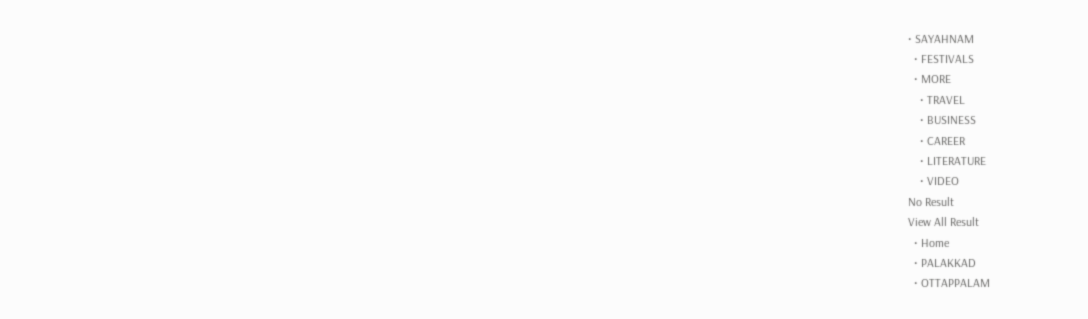• SAYAHNAM
  • FESTIVALS
  • MORE
    • TRAVEL
    • BUSINESS
    • CAREER
    • LITERATURE
    • VIDEO
No Result
View All Result
  • Home
  • PALAKKAD
  • OTTAPPALAM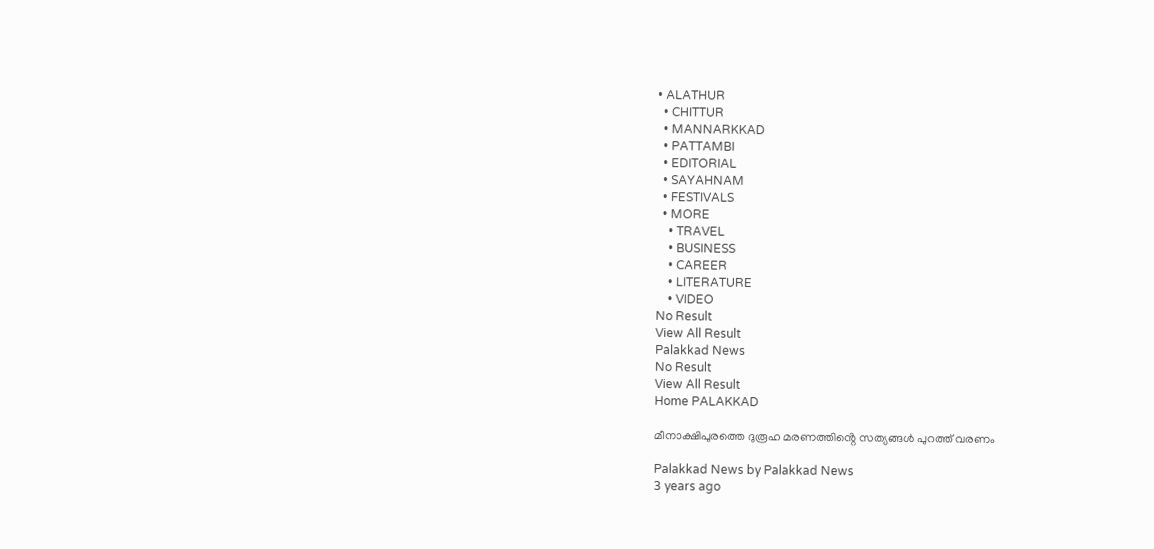• ALATHUR
  • CHITTUR
  • MANNARKKAD
  • PATTAMBI
  • EDITORIAL
  • SAYAHNAM
  • FESTIVALS
  • MORE
    • TRAVEL
    • BUSINESS
    • CAREER
    • LITERATURE
    • VIDEO
No Result
View All Result
Palakkad News
No Result
View All Result
Home PALAKKAD

മീനാക്ഷിപുരത്തെ ദുരൂഹ മരണത്തിൻ്റെ സത്യങ്ങൾ പുറത്ത് വരണം

Palakkad News by Palakkad News
3 years ago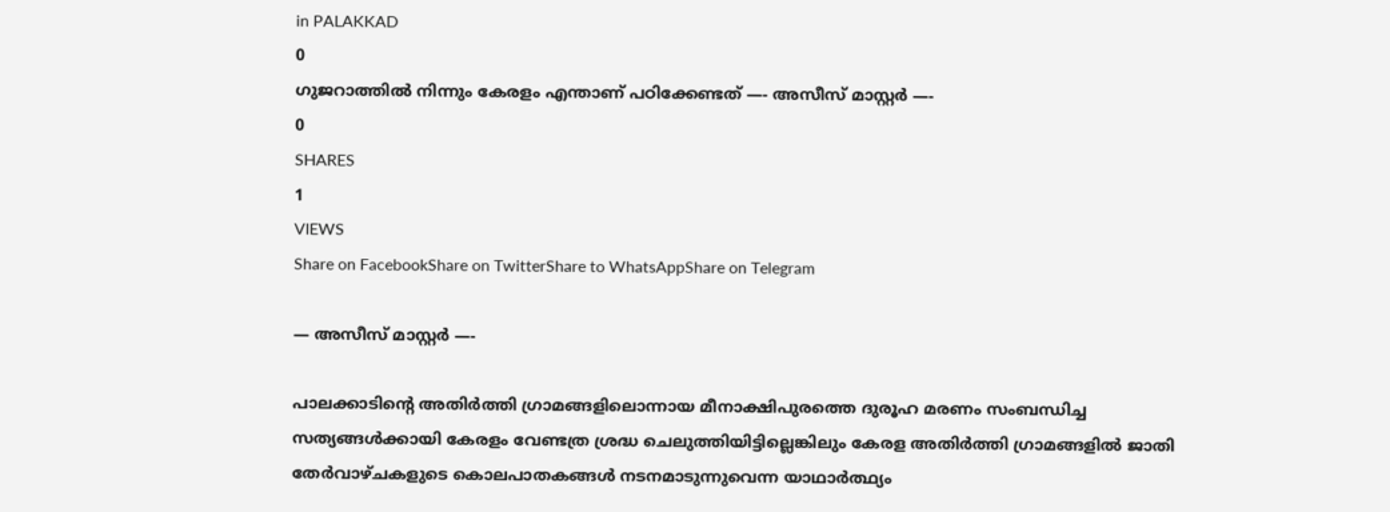in PALAKKAD
0
ഗുജറാത്തില്‍ നിന്നും കേരളം എന്താണ് പഠിക്കേണ്ടത് —- അസീസ് മാസ്റ്റർ —-
0
SHARES
1
VIEWS
Share on FacebookShare on TwitterShare to WhatsAppShare on Telegram

— അസീസ് മാസ്റ്റർ —-

പാലക്കാടിന്റെ അതിര്‍ത്തി ഗ്രാമങ്ങളിലൊന്നായ മീനാക്ഷിപുരത്തെ ദുരൂഹ മരണം സംബന്ധിച്ച സത്യങ്ങൾക്കായി കേരളം വേണ്ടത്ര ശ്രദ്ധ ചെലുത്തിയിട്ടില്ലെങ്കിലും കേരള അതിർത്തി ഗ്രാമങ്ങളിൽ ജാതി തേർവാഴ്ചകളുടെ കൊലപാതകങ്ങൾ നടനമാടുന്നുവെന്ന യാഥാർത്ഥ്യം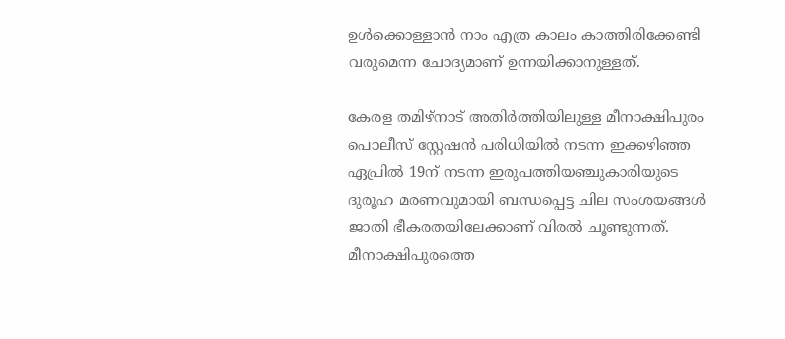ഉൾക്കൊള്ളാൻ നാം എത്ര കാലം കാത്തിരിക്കേണ്ടി വരുമെന്ന ചോദ്യമാണ് ഉന്നയിക്കാനുള്ളത്.

കേരള തമിഴ്‌നാട് അതിര്‍ത്തിയിലുള്ള മീനാക്ഷിപുരം പൊലീസ് സ്റ്റേഷന്‍ പരിധിയില്‍ നടന്ന ഇക്കഴിഞ്ഞ ഏപ്രില്‍ 19ന് നടന്ന ഇരുപത്തിയഞ്ചുകാരിയുടെ ദുരൂഹ മരണവുമായി ബന്ധപ്പെട്ട ചില സംശയങ്ങള്‍ ജാതി ഭീകരതയിലേക്കാണ് വിരൽ ചൂണ്ടുന്നത്. മീനാക്ഷിപുരത്തെ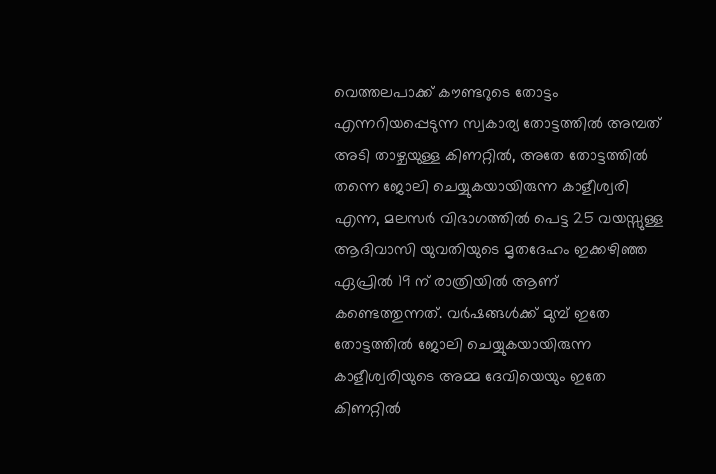വെത്തലപാക്ക് കൗണ്ടറുടെ തോട്ടം എന്നറിയപ്പെടുന്ന സ്വകാര്യ തോട്ടത്തില്‍ അമ്പത് അടി താഴ്ചയുള്ള കിണറ്റില്‍, അതേ തോട്ടത്തില്‍ തന്നെ ജോലി ചെയ്യുകയായിരുന്ന കാളീശ്വരി എന്ന, മലസര്‍ വിഭാഗത്തില്‍ പെട്ട 25 വയസ്സുള്ള ആദിവാസി യുവതിയുടെ മൃതദേഹം ഇക്കഴിഞ്ഞ ഏപ്രില്‍ 19 ന് രാത്രിയില്‍ ആണ് കണ്ടെത്തുന്നത്. വര്‍ഷങ്ങള്‍ക്ക് മുമ്പ് ഇതേ തോട്ടത്തില്‍ ജോലി ചെയ്യുകയായിരുന്ന കാളീശ്വരിയുടെ അമ്മ ദേവിയെയും ഇതേ കിണറ്റില്‍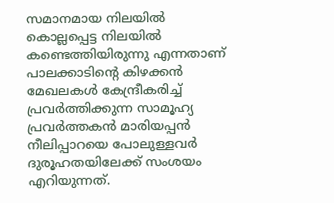സമാനമായ നിലയില്‍ കൊല്ലപ്പെട്ട നിലയില്‍ കണ്ടെത്തിയിരുന്നു എന്നതാണ് പാലക്കാടിന്റെ കിഴക്കന്‍ മേഖലകള്‍ കേന്ദ്രീകരിച്ച് പ്രവര്‍ത്തിക്കുന്ന സാമൂഹ്യ പ്രവർത്തകൻ മാരിയപ്പന്‍ നീലിപ്പാറയെ പോലുള്ളവർ ദുരൂഹതയിലേക്ക് സംശയം എറിയുന്നത്.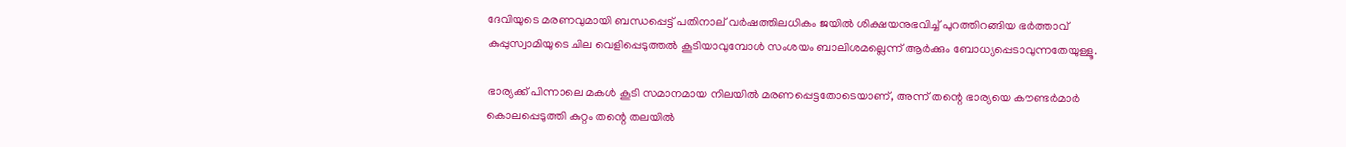ദേവിയുടെ മരണവുമായി ബന്ധപ്പെട്ട് പതിനാല് വർഷത്തിലധികം ജയിൽ ശിക്ഷയനുഭവിച്ച് പുറത്തിറങ്ങിയ ഭർത്താവ് കുപ്പുസ്വാമിയുടെ ചില വെളിപ്പെടുത്തൽ കൂടിയാവുമ്പോൾ സംശയം ബാലിശമല്ലെന്ന് ആർക്കും ബോധ്യപ്പെടാവുന്നതേയുള്ളൂ.

ഭാര്യക്ക് പിന്നാലെ മകൾ കൂടി സമാനമായ നിലയില്‍ മരണപ്പെട്ടതോടെയാണ്, അന്ന് തന്റെ ഭാര്യയെ കൗണ്ടര്‍മാര്‍ കൊലപ്പെടുത്തി കുറ്റം തന്റെ തലയില്‍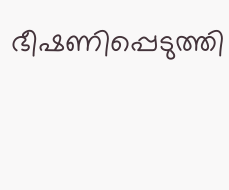ഭീഷണിപ്പെടുത്തി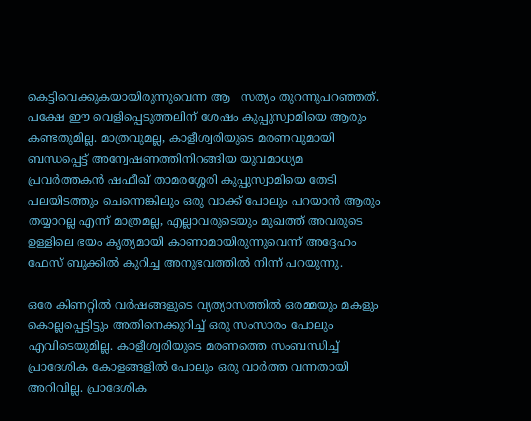കെട്ടിവെക്കുകയായിരുന്നുവെന്ന ആ   സത്യം തുറന്നുപറഞ്ഞത്. പക്ഷേ ഈ വെളിപ്പെടുത്തലിന് ശേഷം കുപ്പുസ്വാമിയെ ആരും കണ്ടതുമില്ല. മാത്രവുമല്ല, കാളീശ്വരിയുടെ മരണവുമായി ബന്ധപ്പെട്ട് അന്വേഷണത്തിനിറങ്ങിയ യുവമാധ്യമ പ്രവർത്തകൻ ഷഫീഖ് താമരശ്ശേരി കുപ്പുസ്വാമിയെ തേടി പലയിടത്തും ചെന്നെങ്കിലും ഒരു വാക്ക് പോലും പറയാന്‍ ആരും തയ്യാറല്ല എന്ന് മാത്രമല്ല, എല്ലാവരുടെയും മുഖത്ത് അവരുടെ ഉള്ളിലെ ഭയം കൃത്യമായി കാണാമായിരുന്നുവെന്ന് അദ്ദേഹം ഫേസ് ബുക്കിൽ കുറിച്ച അനുഭവത്തിൽ നിന്ന് പറയുന്നു.

ഒരേ കിണറ്റില്‍ വര്‍ഷങ്ങളുടെ വ്യത്യാസത്തില്‍ ഒരമ്മയും മകളും കൊല്ലപ്പെട്ടിട്ടും അതിനെക്കുറിച്ച് ഒരു സംസാരം പോലും എവിടെയുമില്ല. കാളീശ്വരിയുടെ മരണത്തെ സംബന്ധിച്ച് പ്രാദേശിക കോളങ്ങളില്‍ പോലും ഒരു വാര്‍ത്ത വന്നതായി അറിവില്ല. പ്രാദേശിക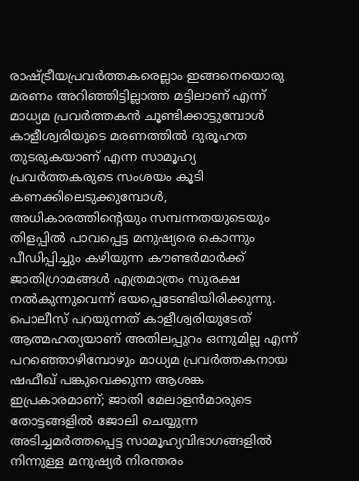രാഷ്ട്രീയപ്രവര്‍ത്തകരെല്ലാം ഇങ്ങനെയൊരു മരണം അറിഞ്ഞിട്ടില്ലാത്ത മട്ടിലാണ് എന്ന് മാധ്യമ പ്രവർത്തകൻ ചൂണ്ടിക്കാട്ടുമ്പോൾ കാളീശ്വരിയുടെ മരണത്തിൽ ദുരൂഹത തുടരുകയാണ് എന്ന സാമൂഹ്യ പ്രവർത്തകരുടെ സംശയം കൂടി കണക്കിലെടുക്കുമ്പോൾ, അധികാരത്തിന്റെയും സമ്പന്നതയുടെയും തിളപ്പില്‍ പാവപ്പെട്ട മനുഷ്യരെ കൊന്നും പീഡിപ്പിച്ചും കഴിയുന്ന കൗണ്ടര്‍മാര്‍ക്ക് ജാതിഗ്രാമങ്ങള്‍ എത്രമാത്രം സുരക്ഷ നല്‍കുന്നുവെന്ന് ഭയപ്പെടേണ്ടിയിരിക്കുന്നു. പൊലീസ് പറയുന്നത് കാളീശ്വരിയുടേത് ആത്മഹത്യയാണ് അതിലപ്പുറം ഒന്നുമില്ല എന്ന് പറഞ്ഞൊഴിമ്പോഴും മാധ്യമ പ്രവർത്തകനായ ഷഫീഖ് പങ്കുവെക്കുന്ന ആശങ്ക ഇപ്രകാരമാണ്; ജാതി മേലാളന്‍മാരുടെ തോട്ടങ്ങളില്‍ ജോലി ചെയ്യുന്ന അടിച്ചമര്‍ത്തപ്പെട്ട സാമൂഹ്യവിഭാഗങ്ങളില്‍ നിന്നുള്ള മനുഷ്യര്‍ നിരന്തരം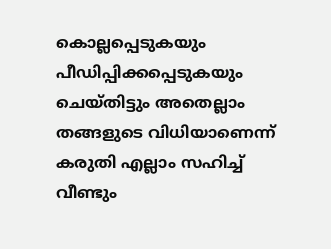കൊല്ലപ്പെടുകയും പീഡിപ്പിക്കപ്പെടുകയും ചെയ്തിട്ടും അതെല്ലാം തങ്ങളുടെ വിധിയാണെന്ന് കരുതി എല്ലാം സഹിച്ച് വീണ്ടും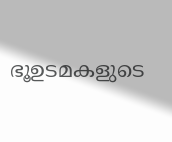ഭൂഉടമകളുടെ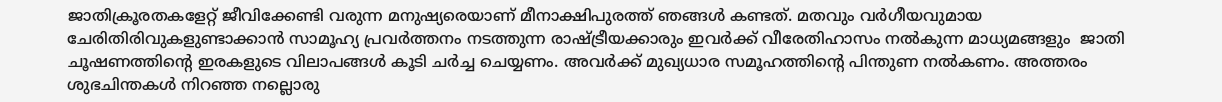ജാതിക്രൂരതകളേറ്റ് ജീവിക്കേണ്ടി വരുന്ന മനുഷ്യരെയാണ് മീനാക്ഷിപുരത്ത് ഞങ്ങള്‍ കണ്ടത്. മതവും വർഗീയവുമായ ചേരിതിരിവുകളുണ്ടാക്കാൻ സാമൂഹ്യ പ്രവർത്തനം നടത്തുന്ന രാഷ്ട്രീയക്കാരും ഇവർക്ക് വീരേതിഹാസം നൽകുന്ന മാധ്യമങ്ങളും  ജാതി ചൂഷണത്തിൻ്റെ ഇരകളുടെ വിലാപങ്ങൾ കൂടി ചർച്ച ചെയ്യണം. അവർക്ക് മുഖ്യധാര സമൂഹത്തിൻ്റെ പിന്തുണ നൽകണം. അത്തരം ശുഭചിന്തകൾ നിറഞ്ഞ നല്ലൊരു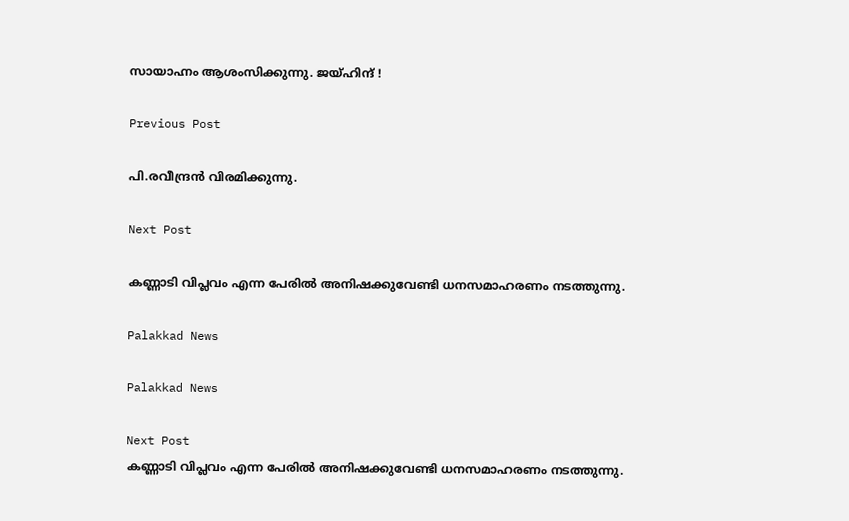സായാഹ്നം ആശംസിക്കുന്നു. ജയ്ഹിന്ദ് !

Previous Post

പി.രവീന്ദ്രൻ വിരമിക്കുന്നു.

Next Post

കണ്ണാടി വിപ്ലവം എന്ന പേരിൽ അനിഷക്കുവേണ്ടി ധനസമാഹരണം നടത്തുന്നു.

Palakkad News

Palakkad News

Next Post
കണ്ണാടി വിപ്ലവം എന്ന പേരിൽ അനിഷക്കുവേണ്ടി ധനസമാഹരണം നടത്തുന്നു.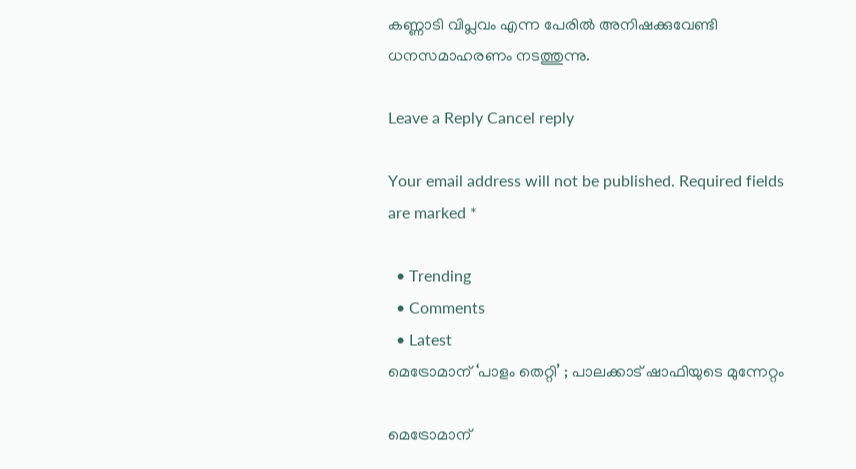കണ്ണാടി വിപ്ലവം എന്ന പേരിൽ അനിഷക്കുവേണ്ടി ധനസമാഹരണം നടത്തുന്നു.

Leave a Reply Cancel reply

Your email address will not be published. Required fields are marked *

  • Trending
  • Comments
  • Latest
മെട്രോമാന് ‘പാളം തെറ്റി’ ; പാലക്കാട് ഷാഫിയുടെ മുന്നേറ്റം

മെട്രോമാന്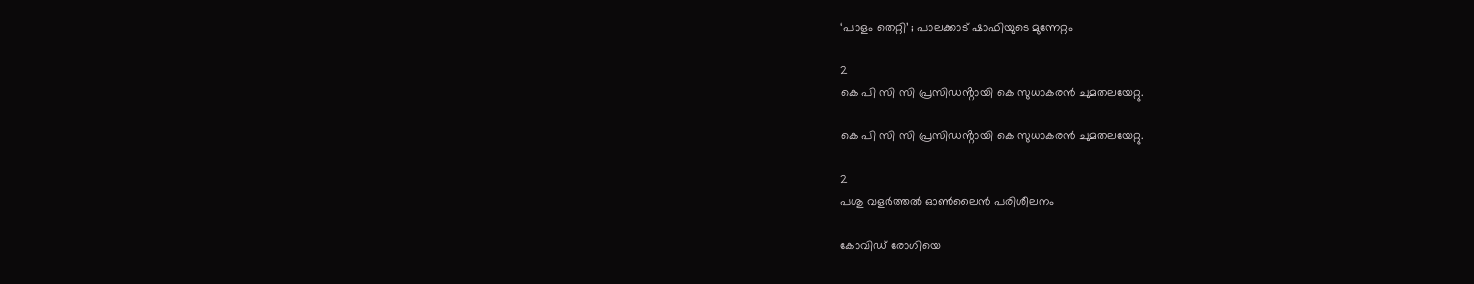‘പാളം തെറ്റി’ ; പാലക്കാട് ഷാഫിയുടെ മുന്നേറ്റം

2
കെ പി സി സി പ്രസിഡൻ്റായി കെ സുധാകരൻ ചുമതലയേറ്റു.

കെ പി സി സി പ്രസിഡൻ്റായി കെ സുധാകരൻ ചുമതലയേറ്റു.

2
പശു വളര്‍ത്തല്‍ ഓണ്‍ലൈന്‍ പരിശീലനം

കോവിഡ് രോഗിയെ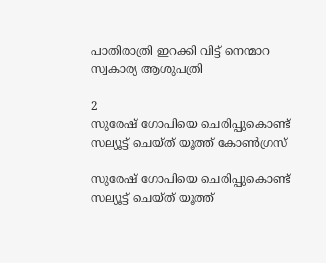പാതിരാത്രി ഇറക്കി വിട്ട് നെന്മാറ സ്വകാര്യ ആശുപത്രി

2
സുരേഷ് ഗോപിയെ ചെരിപ്പുകൊണ്ട് സല്യൂട്ട് ചെയ്ത് യൂത്ത് കോണ്‍ഗ്രസ്

സുരേഷ് ഗോപിയെ ചെരിപ്പുകൊണ്ട് സല്യൂട്ട് ചെയ്ത് യൂത്ത്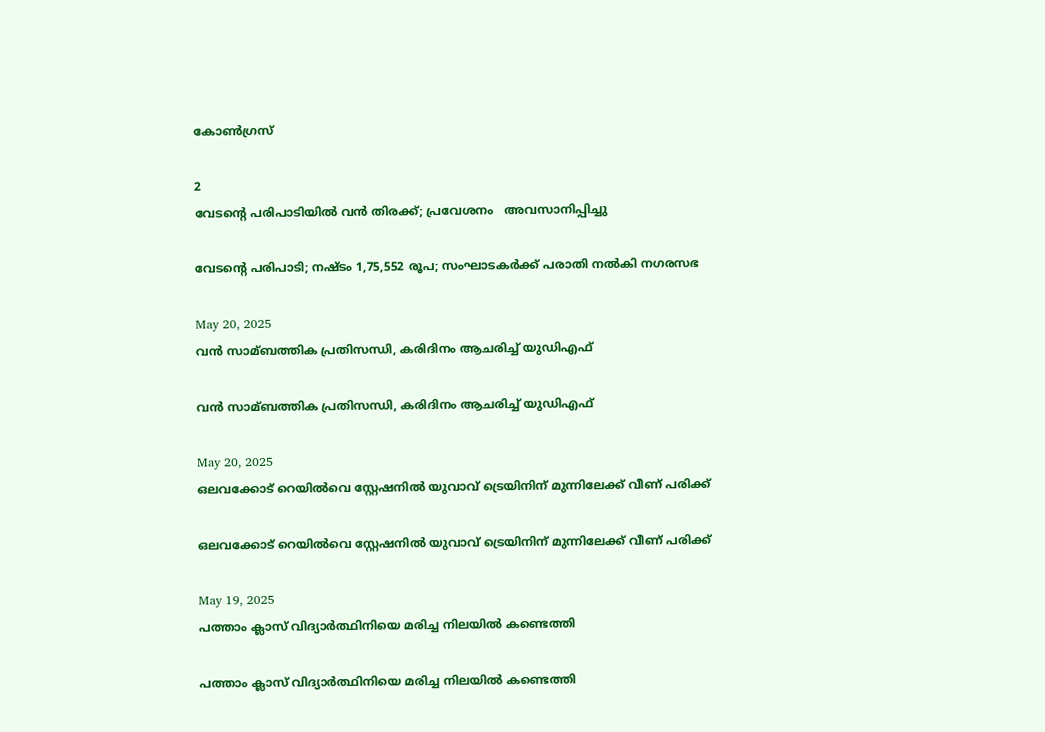കോണ്‍ഗ്രസ്

2
വേടന്റെ പരിപാടിയിൽ വൻ തിരക്ക്; പ്രവേശനം   അവസാനിപ്പിച്ചു

വേടന്റെ പരിപാടി; നഷ്ടം 1,75,552 രൂപ; സംഘാടകർക്ക് പരാതി നൽകി നഗരസഭ

May 20, 2025
വൻ സാമ്ബത്തിക പ്രതിസന്ധി, കരിദിനം ആചരിച്ച് യുഡിഎഫ്

വൻ സാമ്ബത്തിക പ്രതിസന്ധി, കരിദിനം ആചരിച്ച് യുഡിഎഫ്

May 20, 2025
ഒലവക്കോട് റെയിൽവെ സ്റ്റേഷനിൽ യുവാവ് ട്രെയിനിന് മുന്നിലേക്ക് വീണ് പരിക്ക്

ഒലവക്കോട് റെയിൽവെ സ്റ്റേഷനിൽ യുവാവ് ട്രെയിനിന് മുന്നിലേക്ക് വീണ് പരിക്ക്

May 19, 2025
പത്താം ക്ലാസ് വിദ്യാർത്ഥിനിയെ മരിച്ച നിലയിൽ കണ്ടെത്തി

പത്താം ക്ലാസ് വിദ്യാർത്ഥിനിയെ മരിച്ച നിലയിൽ കണ്ടെത്തി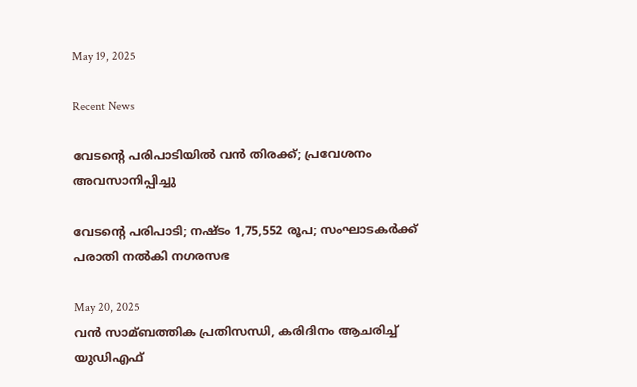May 19, 2025

Recent News

വേടന്റെ പരിപാടിയിൽ വൻ തിരക്ക്; പ്രവേശനം   അവസാനിപ്പിച്ചു

വേടന്റെ പരിപാടി; നഷ്ടം 1,75,552 രൂപ; സംഘാടകർക്ക് പരാതി നൽകി നഗരസഭ

May 20, 2025
വൻ സാമ്ബത്തിക പ്രതിസന്ധി, കരിദിനം ആചരിച്ച് യുഡിഎഫ്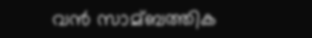വൻ സാമ്ബത്തിക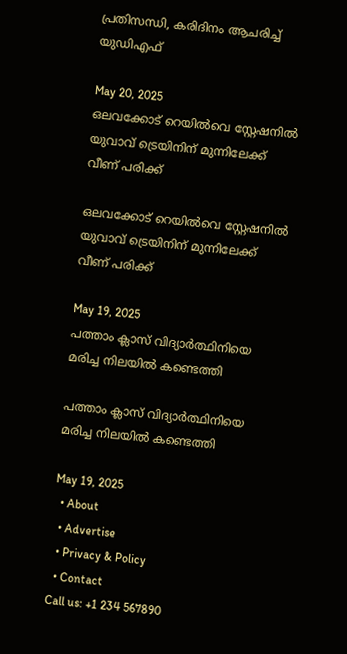പ്രതിസന്ധി, കരിദിനം ആചരിച്ച് യുഡിഎഫ്

May 20, 2025
ഒലവക്കോട് റെയിൽവെ സ്റ്റേഷനിൽ യുവാവ് ട്രെയിനിന് മുന്നിലേക്ക് വീണ് പരിക്ക്

ഒലവക്കോട് റെയിൽവെ സ്റ്റേഷനിൽ യുവാവ് ട്രെയിനിന് മുന്നിലേക്ക് വീണ് പരിക്ക്

May 19, 2025
പത്താം ക്ലാസ് വിദ്യാർത്ഥിനിയെ മരിച്ച നിലയിൽ കണ്ടെത്തി

പത്താം ക്ലാസ് വിദ്യാർത്ഥിനിയെ മരിച്ച നിലയിൽ കണ്ടെത്തി

May 19, 2025
  • About
  • Advertise
  • Privacy & Policy
  • Contact
Call us: +1 234 567890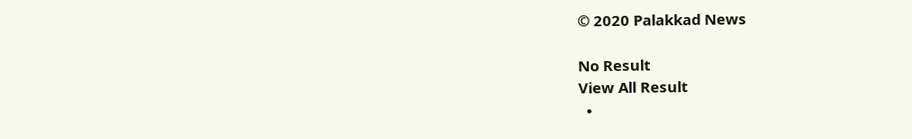© 2020 Palakkad News

No Result
View All Result
  •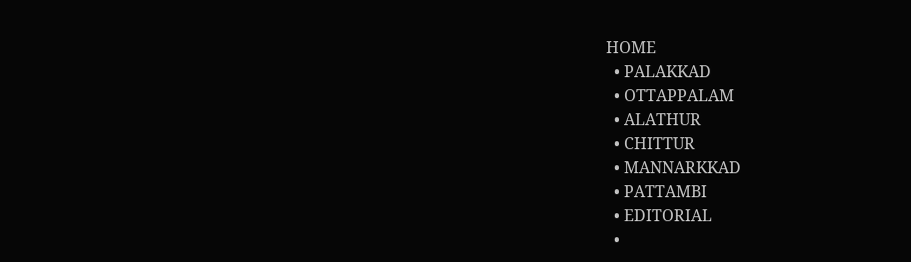HOME
  • PALAKKAD
  • OTTAPPALAM
  • ALATHUR
  • CHITTUR
  • MANNARKKAD
  • PATTAMBI
  • EDITORIAL
  •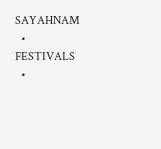SAYAHNAM
  • FESTIVALS
  •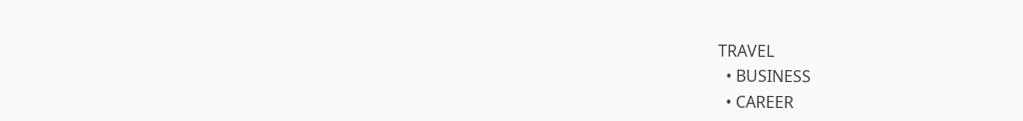TRAVEL
  • BUSINESS
  • CAREER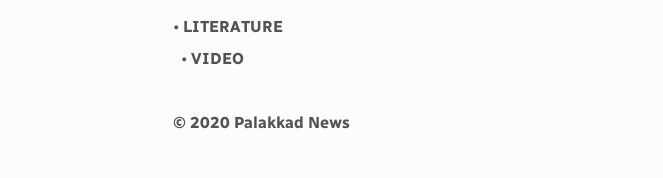• LITERATURE
  • VIDEO

© 2020 Palakkad News